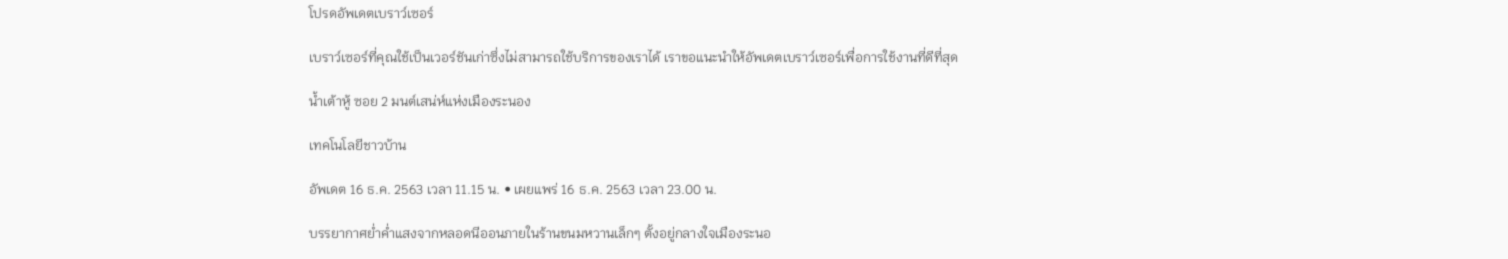โปรดอัพเดตเบราว์เซอร์

เบราว์เซอร์ที่คุณใช้เป็นเวอร์ชันเก่าซึ่งไม่สามารถใช้บริการของเราได้ เราขอแนะนำให้อัพเดตเบราว์เซอร์เพื่อการใช้งานที่ดีที่สุด

น้ำเต้าหู้ ซอย 2 มนต์เสน่ห์แห่งเมืองระนอง

เทคโนโลยีชาวบ้าน

อัพเดต 16 ธ.ค. 2563 เวลา 11.15 น. • เผยแพร่ 16 ธ.ค. 2563 เวลา 23.00 น.

บรรยากาศย่ำค่ำแสงจากหลอดนีออนภายในร้านขนมหวานเล็กๆ ตั้งอยู่กลางใจเมืองระนอ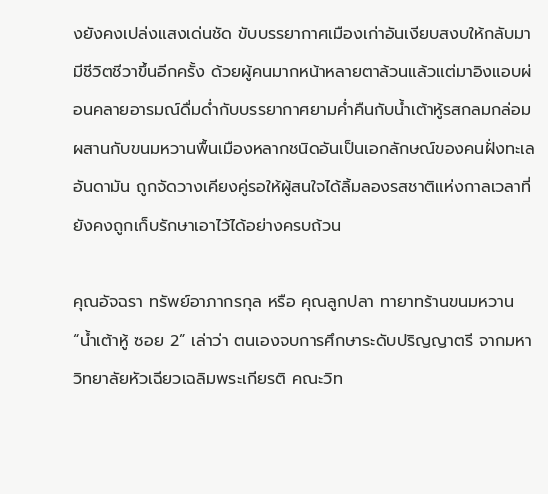งยังคงเปล่งแสงเด่นชัด ขับบรรยากาศเมืองเก่าอันเงียบสงบให้กลับมามีชีวิตชีวาขึ้นอีกครั้ง ด้วยผู้คนมากหน้าหลายตาล้วนแล้วแต่มาอิงแอบผ่อนคลายอารมณ์ดื่มด่ำกับบรรยากาศยามค่ำคืนกับน้ำเต้าหู้รสกลมกล่อม ผสานกับขนมหวานพื้นเมืองหลากชนิดอันเป็นเอกลักษณ์ของคนฝั่งทะเลอันดามัน ถูกจัดวางเคียงคู่รอให้ผู้สนใจได้ลิ้มลองรสชาติแห่งกาลเวลาที่ยังคงถูกเก็บรักษาเอาไว้ได้อย่างครบถ้วน

คุณอัจฉรา ทรัพย์อาภากรกุล หรือ คุณลูกปลา ทายาทร้านขนมหวาน “น้ำเต้าหู้ ซอย 2” เล่าว่า ตนเองจบการศึกษาระดับปริญญาตรี จากมหาวิทยาลัยหัวเฉียวเฉลิมพระเกียรติ คณะวิท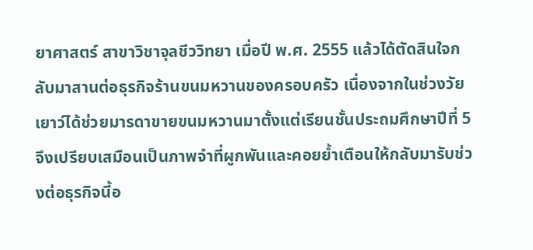ยาศาสตร์ สาขาวิชาจุลชีววิทยา เมื่อปี พ.ศ. 2555 แล้วได้ตัดสินใจกลับมาสานต่อธุรกิจร้านขนมหวานของครอบครัว เนื่องจากในช่วงวัยเยาว์ได้ช่วยมารดาขายขนมหวานมาตั้งแต่เรียนชั้นประถมศึกษาปีที่ 5 จึงเปรียบเสมือนเป็นภาพจำที่ผูกพันและคอยย้ำเตือนให้กลับมารับช่วงต่อธุรกิจนี้อ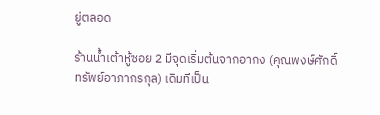ยู่ตลอด

ร้านน้ำเต้าหู้ซอย 2 มีจุดเริ่มต้นจากอากง (คุณพงษ์ศักดิ์ ทรัพย์อาภากรกุล) เดิมทีเป็น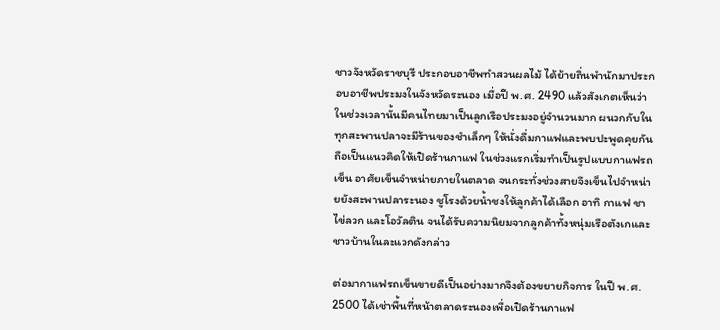ชาวจังหวัดราชบุรี ประกอบอาชีพทำสวนผลไม้ ได้ย้ายถิ่นพำนักมาประกอบอาชีพประมงในจังหวัดระนอง เมื่อปี พ.ศ. 2490 แล้วสังเกตเห็นว่าในช่วงเวลานั้นมีคนไทยมาเป็นลูกเรือประมงอยู่จำนวนมาก ผนวกกับในทุกสะพานปลาจะมีร้านของชำเล็กๆ ให้นั่งดื่มกาแฟและพบปะพูดคุยกัน ถือเป็นแนวคิดให้เปิดร้านกาแฟ ในช่วงแรกเริ่มทำเป็นรูปแบบกาแฟรถเข็น อาศัยเข็นจำหน่ายภายในตลาด จนกระทั่งช่วงสายจึงเข็นไปจำหน่ายยังสะพานปลาระนอง ชูโรงด้วยน้ำชงให้ลูกค้าได้เลือก อาทิ กาแฟ ชา ไข่ลวก และโอวัลติน จนได้รับความนิยมจากลูกค้าทั้งหนุ่มเรือตังเกและชาวบ้านในละแวกดังกล่าว

ต่อมากาแฟรถเข็นขายดีเป็นอย่างมากจึงต้องขยายกิจการ ในปี พ.ศ. 2500 ได้เช่าพื้นที่หน้าตลาดระนองเพื่อเปิดร้านกาแฟ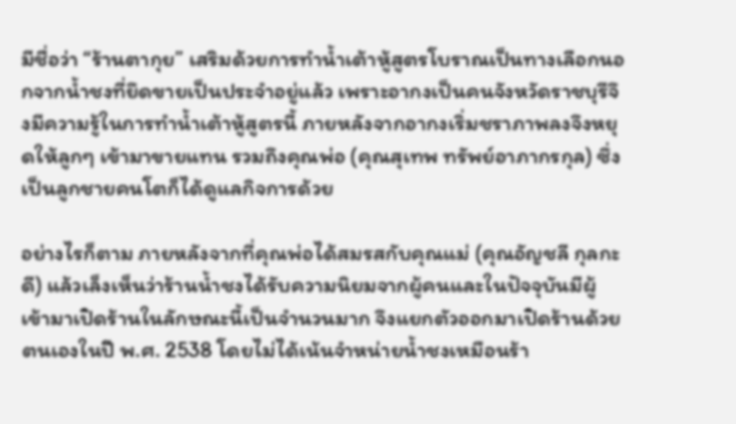มีชื่อว่า “ร้านตากุย” เสริมด้วยการทำน้ำเต้าหู้สูตรโบราณเป็นทางเลือกนอกจากน้ำชงที่ยึดขายเป็นประจำอยู่แล้ว เพราะอากงเป็นคนจังหวัดราชบุรีจึงมีความรู้ในการทำน้ำเต้าหู้สูตรนี้ ภายหลังจากอากงเริ่มชราภาพลงจึงหยุดให้ลูกๆ เข้ามาขายแทน รวมถึงคุณพ่อ (คุณสุเทพ ทรัพย์อาภากรกุล) ซึ่งเป็นลูกชายคนโตก็ได้ดูแลกิจการด้วย

อย่างไรก็ตาม ภายหลังจากที่คุณพ่อได้สมรสกับคุณแม่ (คุณอัญชลี กุลกะดี) แล้วเล็งเห็นว่าร้านน้ำชงได้รับความนิยมจากผู้คนและในปัจจุบันมีผู้เข้ามาเปิดร้านในลักษณะนี้เป็นจำนวนมาก จึงแยกตัวออกมาเปิดร้านด้วยตนเองในปี พ.ศ. 2538 โดยไม่ได้เน้นจำหน่ายน้ำชงเหมือนร้า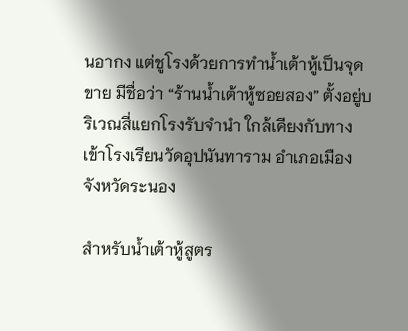นอากง แต่ชูโรงด้วยการทำน้ำเต้าหู้เป็นจุดขาย มีชื่อว่า “ร้านน้ำเต้าหู้ซอยสอง” ตั้งอยู่บริเวณสี่แยกโรงรับจำนำ ใกล้เคียงกับทางเข้าโรงเรียนวัดอุปนันทาราม อำเภอเมือง จังหวัดระนอง

สำหรับน้ำเต้าหู้สูตร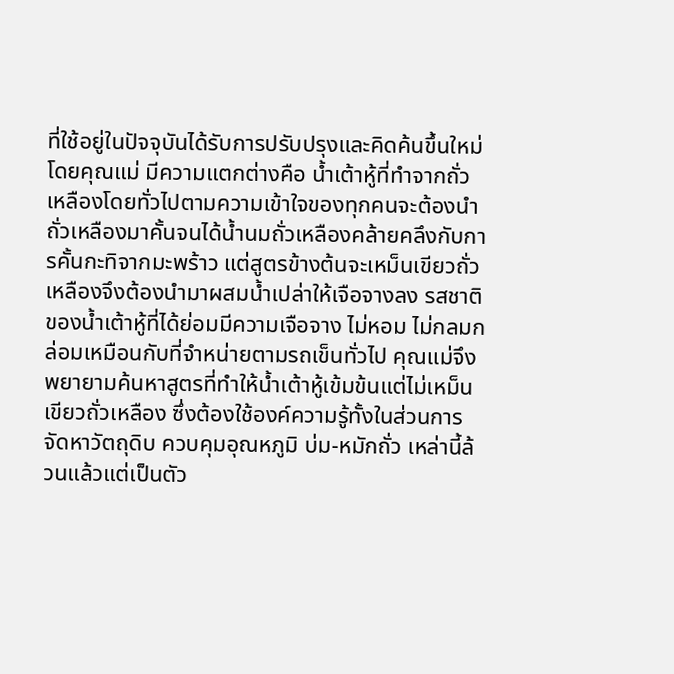ที่ใช้อยู่ในปัจจุบันได้รับการปรับปรุงและคิดค้นขึ้นใหม่โดยคุณแม่ มีความแตกต่างคือ น้ำเต้าหู้ที่ทำจากถั่วเหลืองโดยทั่วไปตามความเข้าใจของทุกคนจะต้องนำถั่วเหลืองมาคั้นจนได้น้ำนมถั่วเหลืองคล้ายคลึงกับการคั้นกะทิจากมะพร้าว แต่สูตรข้างต้นจะเหม็นเขียวถั่วเหลืองจึงต้องนำมาผสมน้ำเปล่าให้เจือจางลง รสชาติของน้ำเต้าหู้ที่ได้ย่อมมีความเจือจาง ไม่หอม ไม่กลมกล่อมเหมือนกับที่จำหน่ายตามรถเข็นทั่วไป คุณแม่จึงพยายามค้นหาสูตรที่ทำให้น้ำเต้าหู้เข้มข้นแต่ไม่เหม็นเขียวถั่วเหลือง ซึ่งต้องใช้องค์ความรู้ทั้งในส่วนการจัดหาวัตถุดิบ ควบคุมอุณหภูมิ บ่ม-หมักถั่ว เหล่านี้ล้วนแล้วแต่เป็นตัว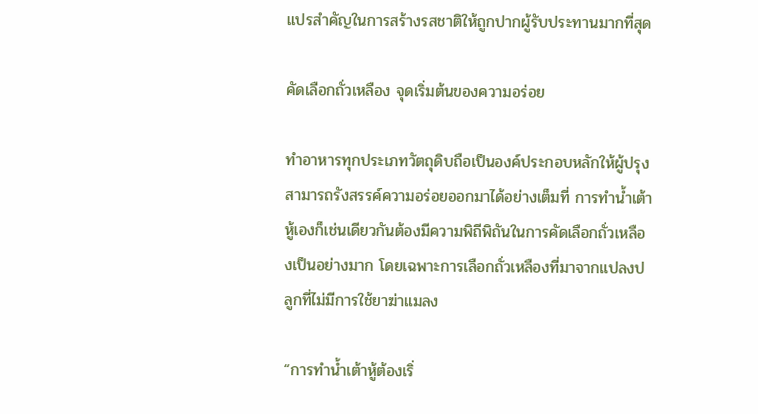แปรสำคัญในการสร้างรสชาติให้ถูกปากผู้รับประทานมากที่สุด

คัดเลือกถั่วเหลือง จุดเริ่มต้นของความอร่อย

ทำอาหารทุกประเภทวัตถุดิบถือเป็นองค์ประกอบหลักให้ผู้ปรุงสามารถรังสรรค์ความอร่อยออกมาได้อย่างเต็มที่ การทำน้ำเต้าหู้เองก็เช่นเดียวกันต้องมีความพิถีพิถันในการคัดเลือกถั่วเหลืองเป็นอย่างมาก โดยเฉพาะการเลือกถั่วเหลืองที่มาจากแปลงปลูกที่ไม่มีการใช้ยาฆ่าแมลง

“การทำน้ำเต้าหู้ต้องเริ่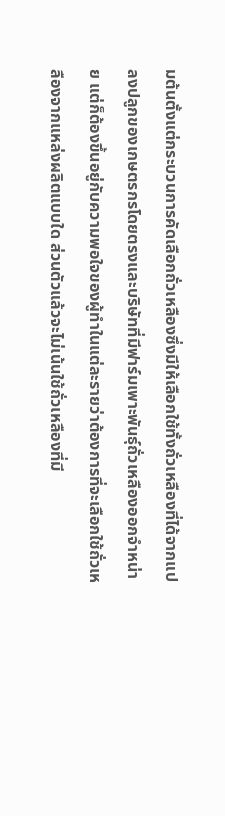มต้นตั้งแต่กระบวนการคัดเลือกถั่วเหลืองซึ่งมีให้เลือกใช้ทั้งถั่วเหลืองที่ได้จากแปลงปลูกของเกษตรกรโดยตรงและบริษัทที่มีฟาร์มเพาะพันธุ์ถั่วเหลืองออกจำหน่าย แต่ก็ต้องขึ้นอยู่กับความพอใจของผู้ทำในแต่ละรายว่าต้องการที่จะเลือกใช้ถั่วเหลืองจากแหล่งผลิตแบบใด ส่วนตัวแล้วจะไม่เน้นใช้ถั่วเหลืองที่มี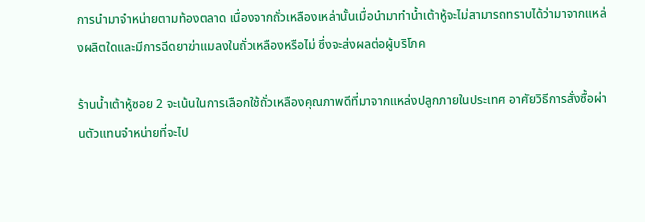การนำมาจำหน่ายตามท้องตลาด เนื่องจากถั่วเหลืองเหล่านั้นเมื่อนำมาทำน้ำเต้าหู้จะไม่สามารถทราบได้ว่ามาจากแหล่งผลิตใดและมีการฉีดยาฆ่าแมลงในถั่วเหลืองหรือไม่ ซึ่งจะส่งผลต่อผู้บริโภค

ร้านน้ำเต้าหู้ซอย 2 จะเน้นในการเลือกใช้ถั่วเหลืองคุณภาพดีที่มาจากแหล่งปลูกภายในประเทศ อาศัยวิธีการสั่งซื้อผ่านตัวแทนจำหน่ายที่จะไป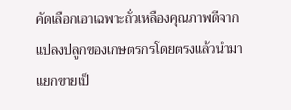คัดเลือกเอาเฉพาะถั่วเหลืองคุณภาพดีจากแปลงปลูกของเกษตรกรโดยตรงแล้วนำมาแยกขายเป็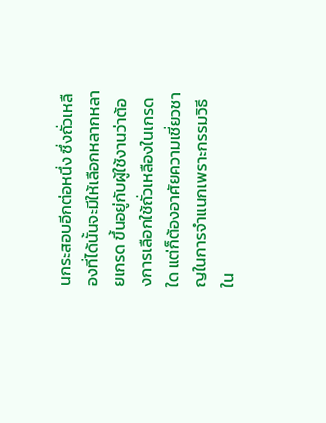นกระสอบอีกต่อหนึ่ง ซึ่งถั่วเหลืองที่ได้นั้นจะมีให้เลือกหลากหลายเกรด ขึ้นอยู่กับผู้ใช้งานว่าต้องการเลือกใช้ถั่วเหลืองในเกรดใด แต่ก็ต้องอาศัยความเชี่ยวชาญในการจำแนกเพราะกรรมวิธีใน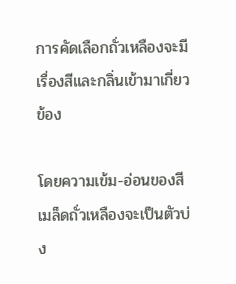การคัดเลือกถั่วเหลืองจะมีเรื่องสีและกลิ่นเข้ามาเกี่ยวข้อง

โดยความเข้ม-อ่อนของสีเมล็ดถั่วเหลืองจะเป็นตัวบ่ง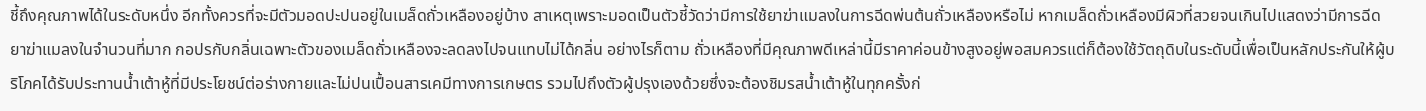ชี้ถึงคุณภาพได้ในระดับหนึ่ง อีกทั้งควรที่จะมีตัวมอดปะปนอยู่ในเมล็ดถั่วเหลืองอยู่บ้าง สาเหตุเพราะมอดเป็นตัวชี้วัดว่ามีการใช้ยาฆ่าแมลงในการฉีดพ่นต้นถั่วเหลืองหรือไม่ หากเมล็ดถั่วเหลืองมีผิวที่สวยจนเกินไปแสดงว่ามีการฉีดยาฆ่าแมลงในจำนวนที่มาก กอปรกับกลิ่นเฉพาะตัวของเมล็ดถั่วเหลืองจะลดลงไปจนแทบไม่ได้กลิ่น อย่างไรก็ตาม ถั่วเหลืองที่มีคุณภาพดีเหล่านี้มีราคาค่อนข้างสูงอยู่พอสมควรแต่ก็ต้องใช้วัตถุดิบในระดับนี้เพื่อเป็นหลักประกันให้ผู้บริโภคได้รับประทานน้ำเต้าหู้ที่มีประโยชน์ต่อร่างกายและไม่ปนเปื้อนสารเคมีทางการเกษตร รวมไปถึงตัวผู้ปรุงเองด้วยซึ่งจะต้องชิมรสน้ำเต้าหู้ในทุกครั้งก่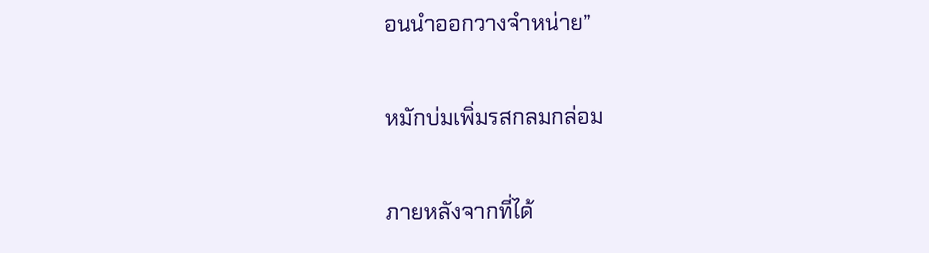อนนำออกวางจำหน่าย”

หมักบ่มเพิ่มรสกลมกล่อม

ภายหลังจากที่ได้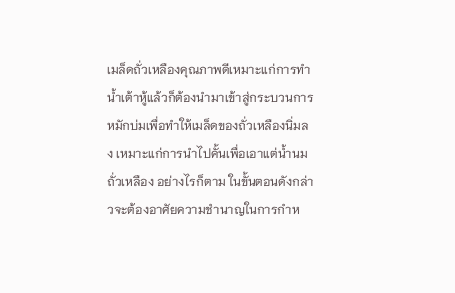เมล็ดถั่วเหลืองคุณภาพดีเหมาะแก่การทำน้ำเต้าหู้แล้วก็ต้องนำมาเข้าสู่กระบวนการหมักบ่มเพื่อทำให้เมล็ดของถั่วเหลืองนิ่มลง เหมาะแก่การนำไปคั้นเพื่อเอาแต่น้ำนมถั่วเหลือง อย่างไรก็ตาม ในขั้นตอนดังกล่าวจะต้องอาศัยความชำนาญในการกำห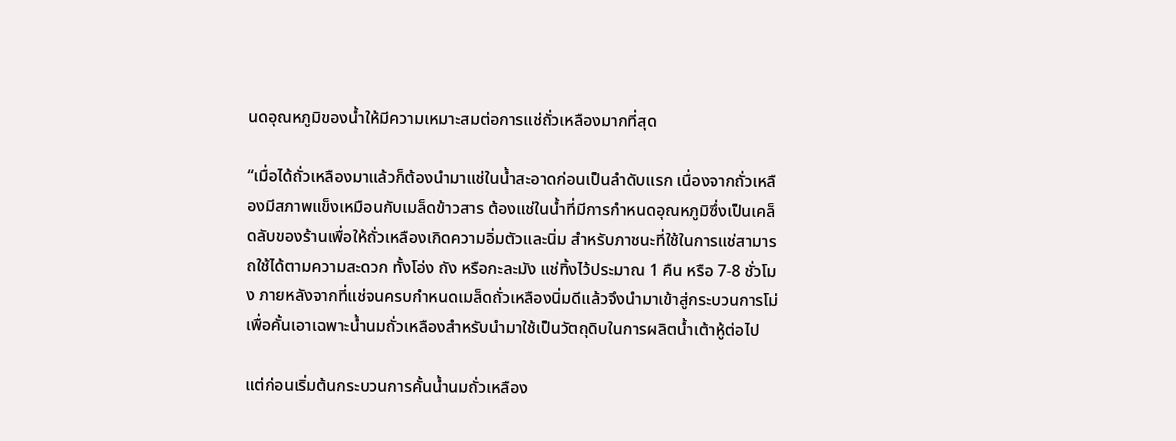นดอุณหภูมิของน้ำให้มีความเหมาะสมต่อการแช่ถั่วเหลืองมากที่สุด

“เมื่อได้ถั่วเหลืองมาแล้วก็ต้องนำมาแช่ในน้ำสะอาดก่อนเป็นลำดับแรก เนื่องจากถั่วเหลืองมีสภาพแข็งเหมือนกับเมล็ดข้าวสาร ต้องแช่ในน้ำที่มีการกำหนดอุณหภูมิซึ่งเป็นเคล็ดลับของร้านเพื่อให้ถั่วเหลืองเกิดความอิ่มตัวและนิ่ม สำหรับภาชนะที่ใช้ในการแช่สามารถใช้ได้ตามความสะดวก ทั้งโอ่ง ถัง หรือกะละมัง แช่ทิ้งไว้ประมาณ 1 คืน หรือ 7-8 ชั่วโมง ภายหลังจากที่แช่จนครบกำหนดเมล็ดถั่วเหลืองนิ่มดีแล้วจึงนำมาเข้าสู่กระบวนการโม่เพื่อคั้นเอาเฉพาะน้ำนมถั่วเหลืองสำหรับนำมาใช้เป็นวัตถุดิบในการผลิตน้ำเต้าหู้ต่อไป

แต่ก่อนเริ่มต้นกระบวนการคั้นน้ำนมถั่วเหลือง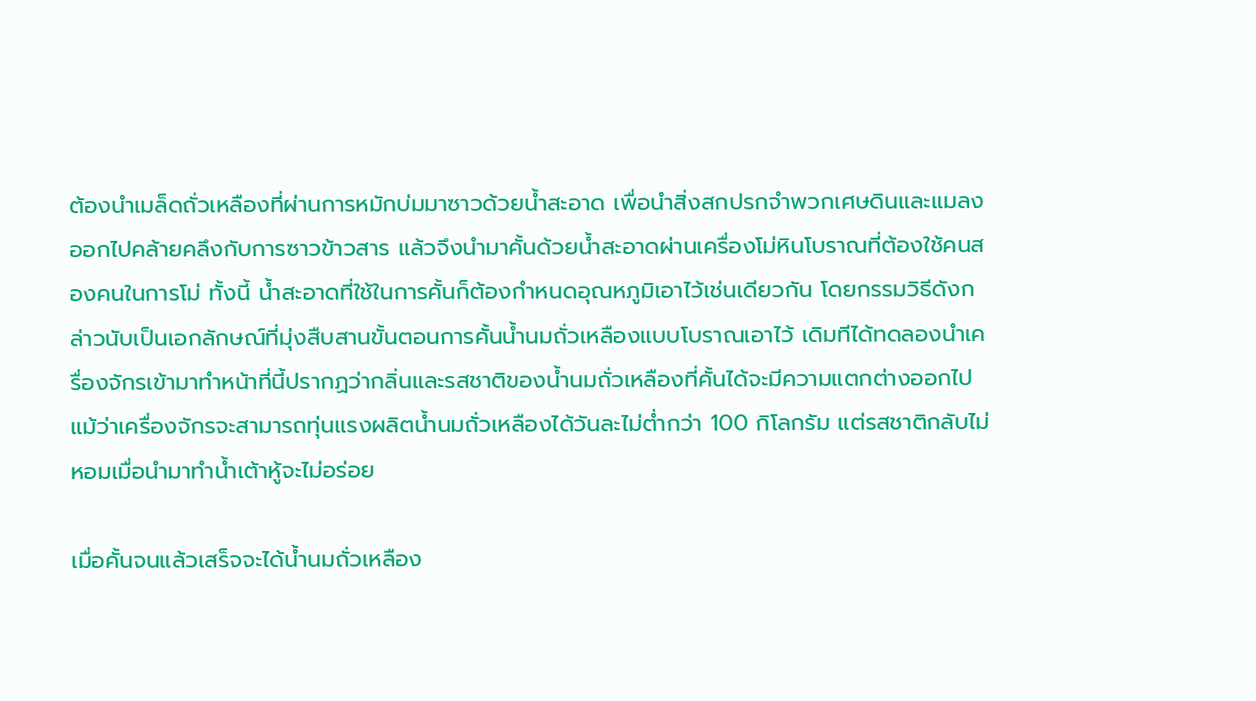ต้องนำเมล็ดถั่วเหลืองที่ผ่านการหมักบ่มมาซาวด้วยน้ำสะอาด เพื่อนำสิ่งสกปรกจำพวกเศษดินและแมลงออกไปคล้ายคลึงกับการซาวข้าวสาร แล้วจึงนำมาคั้นด้วยน้ำสะอาดผ่านเครื่องโม่หินโบราณที่ต้องใช้คนสองคนในการโม่ ทั้งนี้ น้ำสะอาดที่ใช้ในการคั้นก็ต้องกำหนดอุณหภูมิเอาไว้เช่นเดียวกัน โดยกรรมวิธีดังกล่าวนับเป็นเอกลักษณ์ที่มุ่งสืบสานขั้นตอนการคั้นน้ำนมถั่วเหลืองแบบโบราณเอาไว้ เดิมทีได้ทดลองนำเครื่องจักรเข้ามาทำหน้าที่นี้ปรากฏว่ากลิ่นและรสชาติของน้ำนมถั่วเหลืองที่คั้นได้จะมีความแตกต่างออกไป แม้ว่าเครื่องจักรจะสามารถทุ่นแรงผลิตน้ำนมถั่วเหลืองได้วันละไม่ต่ำกว่า 100 กิโลกรัม แต่รสชาติกลับไม่หอมเมื่อนำมาทำน้ำเต้าหู้จะไม่อร่อย

เมื่อคั้นจนแล้วเสร็จจะได้น้ำนมถั่วเหลือง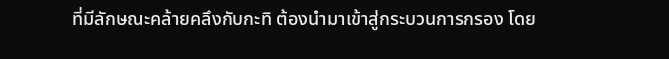ที่มีลักษณะคล้ายคลึงกับกะทิ ต้องนำมาเข้าสู่กระบวนการกรอง โดย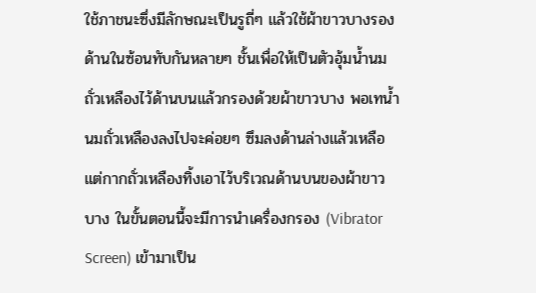ใช้ภาชนะซึ่งมีลักษณะเป็นรูถี่ๆ แล้วใช้ผ้าขาวบางรองด้านในซ้อนทับกันหลายๆ ชั้นเพื่อให้เป็นตัวอุ้มน้ำนมถั่วเหลืองไว้ด้านบนแล้วกรองด้วยผ้าขาวบาง พอเทน้ำนมถั่วเหลืองลงไปจะค่อยๆ ซึมลงด้านล่างแล้วเหลือแต่กากถั่วเหลืองทิ้งเอาไว้บริเวณด้านบนของผ้าขาวบาง ในขั้นตอนนี้จะมีการนำเครื่องกรอง (Vibrator Screen) เข้ามาเป็น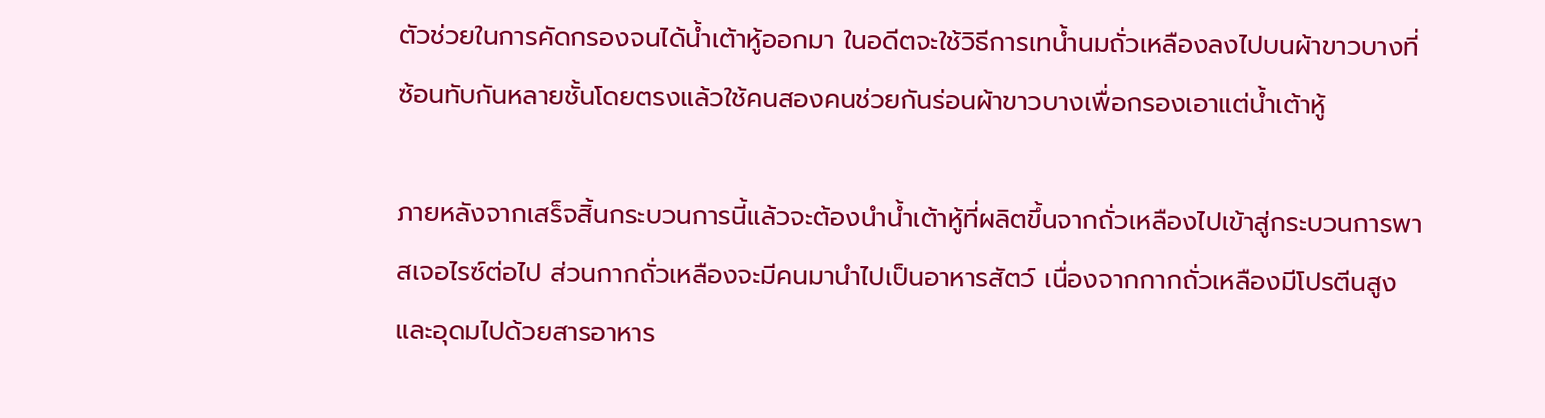ตัวช่วยในการคัดกรองจนได้น้ำเต้าหู้ออกมา ในอดีตจะใช้วิธีการเทน้ำนมถั่วเหลืองลงไปบนผ้าขาวบางที่ซ้อนทับกันหลายชั้นโดยตรงแล้วใช้คนสองคนช่วยกันร่อนผ้าขาวบางเพื่อกรองเอาแต่น้ำเต้าหู้

ภายหลังจากเสร็จสิ้นกระบวนการนี้แล้วจะต้องนำน้ำเต้าหู้ที่ผลิตขึ้นจากถั่วเหลืองไปเข้าสู่กระบวนการพาสเจอไรซ์ต่อไป ส่วนกากถั่วเหลืองจะมีคนมานำไปเป็นอาหารสัตว์ เนื่องจากกากถั่วเหลืองมีโปรตีนสูงและอุดมไปด้วยสารอาหาร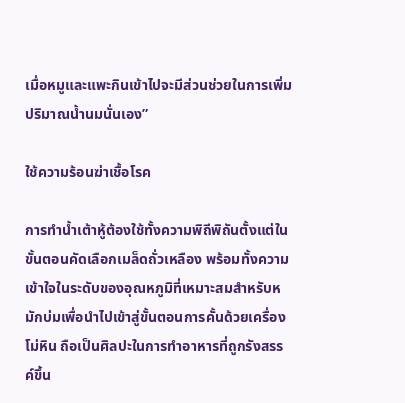เมื่อหมูและแพะกินเข้าไปจะมีส่วนช่วยในการเพิ่มปริมาณน้ำนมนั่นเอง”

ใช้ความร้อนฆ่าเชื้อโรค

การทำน้ำเต้าหู้ต้องใช้ทั้งความพิถีพิถันตั้งแต่ในขั้นตอนคัดเลือกเมล็ดถั่วเหลือง พร้อมทั้งความเข้าใจในระดับของอุณหภูมิที่เหมาะสมสำหรับหมักบ่มเพื่อนำไปเข้าสู่ขั้นตอนการคั้นด้วยเครื่องโม่หิน ถือเป็นศิลปะในการทำอาหารที่ถูกรังสรรค์ขึ้น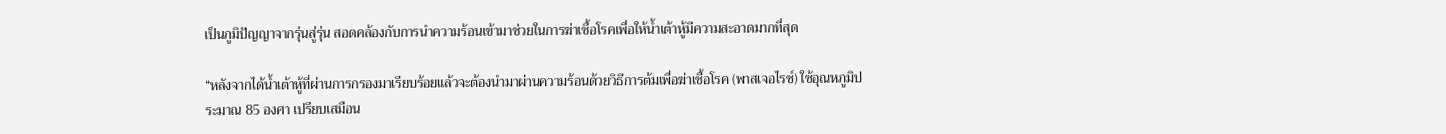เป็นภูมิปัญญาจากรุ่นสู่รุ่น สอดคล้องกับการนำความร้อนเข้ามาช่วยในการฆ่าเชื้อโรคเพื่อให้น้ำเต้าหู้มีความสะอาดมากที่สุด

“หลังจากได้น้ำเต้าหู้ที่ผ่านการกรองมาเรียบร้อยแล้วจะต้องนำมาผ่านความร้อนด้วยวิธีการต้มเพื่อฆ่าเชื้อโรค (พาสเจอไรซ์) ใช้อุณหภูมิประมาณ 85 องศา เปรียบเสมือน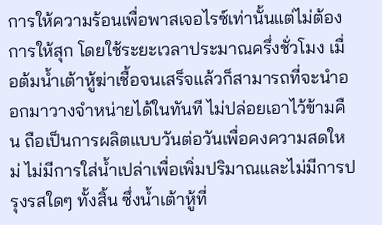การให้ความร้อนเพื่อพาสเจอไรซ์เท่านั้นแต่ไม่ต้องการให้สุก โดยใช้ระยะเวลาประมาณครึ่งชั่วโมง เมื่อต้มน้ำเต้าหู้ฆ่าเชื้อจนเสร็จแล้วก็สามารถที่จะนำออกมาวางจำหน่ายได้ในทันที ไม่ปล่อยเอาไว้ข้ามคืน ถือเป็นการผลิตแบบวันต่อวันเพื่อคงความสดใหม่ ไม่มีการใส่น้ำเปล่าเพื่อเพิ่มปริมาณและไม่มีการปรุงรสใดๆ ทั้งสิ้น ซึ่งน้ำเต้าหู้ที่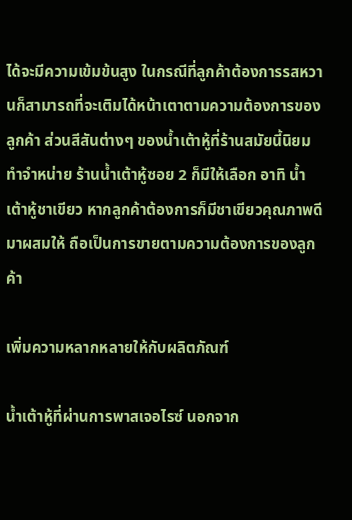ได้จะมีความเข้มข้นสูง ในกรณีที่ลูกค้าต้องการรสหวานก็สามารถที่จะเติมได้หน้าเตาตามความต้องการของลูกค้า ส่วนสีสันต่างๆ ของน้ำเต้าหู้ที่ร้านสมัยนี้นิยมทำจำหน่าย ร้านน้ำเต้าหู้ซอย 2 ก็มีให้เลือก อาทิ น้ำเต้าหู้ชาเขียว หากลูกค้าต้องการก็มีชาเขียวคุณภาพดีมาผสมให้ ถือเป็นการขายตามความต้องการของลูกค้า

เพิ่มความหลากหลายให้กับผลิตภัณฑ์

น้ำเต้าหู้ที่ผ่านการพาสเจอไรซ์ นอกจาก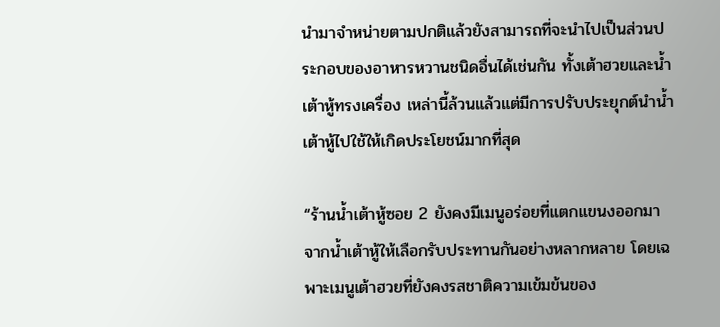นำมาจำหน่ายตามปกติแล้วยังสามารถที่จะนำไปเป็นส่วนประกอบของอาหารหวานชนิดอื่นได้เช่นกัน ทั้งเต้าฮวยและน้ำเต้าหู้ทรงเครื่อง เหล่านี้ล้วนแล้วแต่มีการปรับประยุกต์นำน้ำเต้าหู้ไปใช้ให้เกิดประโยชน์มากที่สุด

“ร้านน้ำเต้าหู้ซอย 2 ยังคงมีเมนูอร่อยที่แตกแขนงออกมาจากน้ำเต้าหู้ให้เลือกรับประทานกันอย่างหลากหลาย โดยเฉพาะเมนูเต้าฮวยที่ยังคงรสชาติความเข้มข้นของ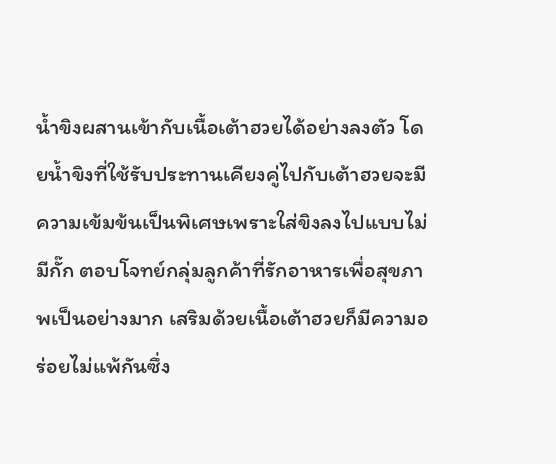น้ำขิงผสานเข้ากับเนื้อเต้าฮวยได้อย่างลงตัว โดยน้ำขิงที่ใช้รับประทานเคียงคู่ไปกับเต้าฮวยจะมีความเข้มข้นเป็นพิเศษเพราะใส่ขิงลงไปแบบไม่มีกั๊ก ตอบโจทย์กลุ่มลูกค้าที่รักอาหารเพื่อสุขภาพเป็นอย่างมาก เสริมด้วยเนื้อเต้าฮวยก็มีความอร่อยไม่แพ้กันซึ่ง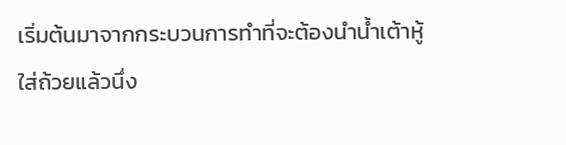เริ่มต้นมาจากกระบวนการทำที่จะต้องนำน้ำเต้าหู้ใส่ถ้วยแล้วนึ่ง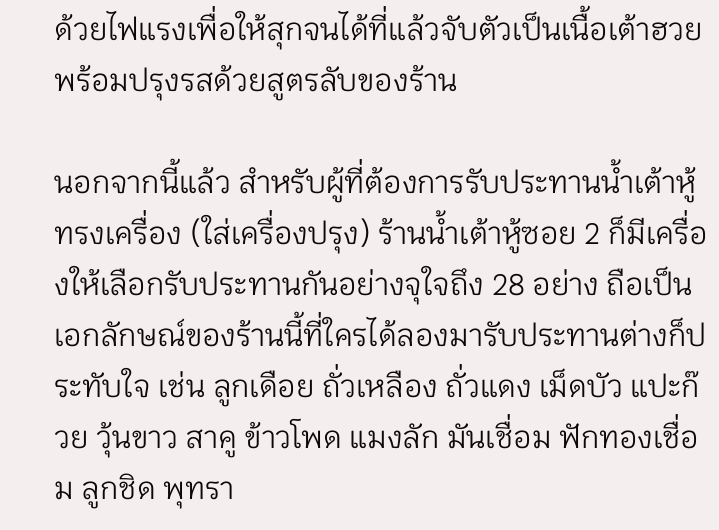ด้วยไฟแรงเพื่อให้สุกจนได้ที่แล้วจับตัวเป็นเนื้อเต้าฮวยพร้อมปรุงรสด้วยสูตรลับของร้าน

นอกจากนี้แล้ว สำหรับผู้ที่ต้องการรับประทานน้ำเต้าหู้ทรงเครื่อง (ใส่เครื่องปรุง) ร้านน้ำเต้าหู้ซอย 2 ก็มีเครื่องให้เลือกรับประทานกันอย่างจุใจถึง 28 อย่าง ถือเป็นเอกลักษณ์ของร้านนี้ที่ใครได้ลองมารับประทานต่างก็ประทับใจ เช่น ลูกเดือย ถั่วเหลือง ถั่วแดง เม็ดบัว แปะก๊วย วุ้นขาว สาคู ข้าวโพด แมงลัก มันเชื่อม ฟักทองเชื่อม ลูกชิด พุทรา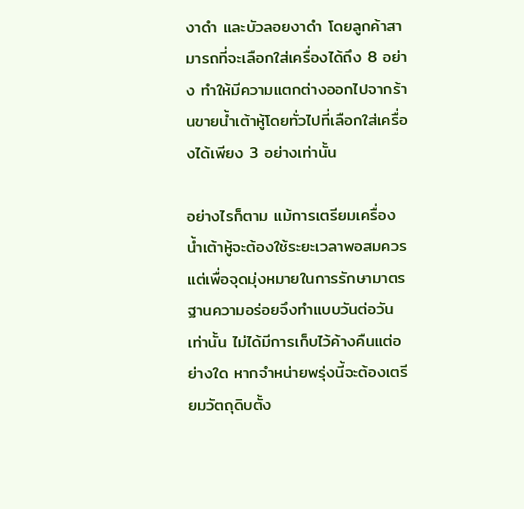งาดำ และบัวลอยงาดำ โดยลูกค้าสามารถที่จะเลือกใส่เครื่องได้ถึง 8 อย่าง ทำให้มีความแตกต่างออกไปจากร้านขายน้ำเต้าหู้โดยทั่วไปที่เลือกใส่เครื่องได้เพียง 3 อย่างเท่านั้น

อย่างไรก็ตาม แม้การเตรียมเครื่องน้ำเต้าหู้จะต้องใช้ระยะเวลาพอสมควร แต่เพื่อจุดมุ่งหมายในการรักษามาตรฐานความอร่อยจึงทำแบบวันต่อวันเท่านั้น ไม่ได้มีการเก็บไว้ค้างคืนแต่อย่างใด หากจำหน่ายพรุ่งนี้จะต้องเตรียมวัตถุดิบตั้ง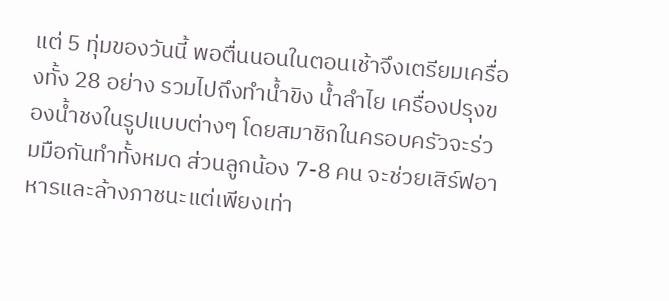แต่ 5 ทุ่มของวันนี้ พอตื่นนอนในตอนเช้าจึงเตรียมเครื่องทั้ง 28 อย่าง รวมไปถึงทำน้ำขิง น้ำลำไย เครื่องปรุงของน้ำชงในรูปแบบต่างๆ โดยสมาชิกในครอบครัวจะร่วมมือกันทำทั้งหมด ส่วนลูกน้อง 7-8 คน จะช่วยเสิร์ฟอาหารและล้างภาชนะแต่เพียงเท่า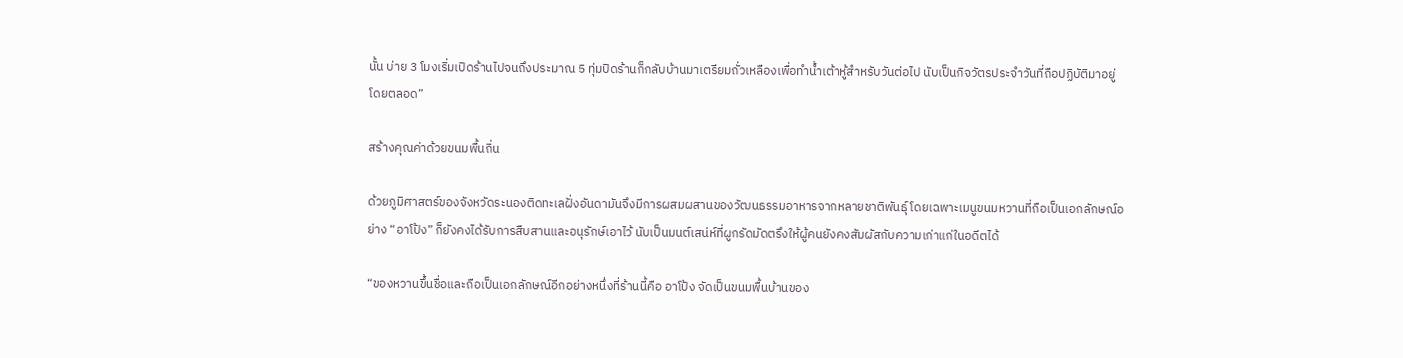นั้น บ่าย 3 โมงเริ่มเปิดร้านไปจนถึงประมาณ 5 ทุ่มปิดร้านก็กลับบ้านมาเตรียมถั่วเหลืองเพื่อทำน้ำเต้าหู้สำหรับวันต่อไป นับเป็นกิจวัตรประจำวันที่ถือปฏิบัติมาอยู่โดยตลอด”

สร้างคุณค่าด้วยขนมพื้นถิ่น

ด้วยภูมิศาสตร์ของจังหวัดระนองติดทะเลฝั่งอันดามันจึงมีการผสมผสานของวัฒนธรรมอาหารจากหลายชาติพันธุ์ โดยเฉพาะเมนูขนมหวานที่ถือเป็นเอกลักษณ์อย่าง “อาโป้ง” ก็ยังคงได้รับการสืบสานและอนุรักษ์เอาไว้ นับเป็นมนต์เสน่ห์ที่ผูกรัดมัดตรึงให้ผู้คนยังคงสัมผัสกับความเก่าแก่ในอดีตได้

“ของหวานขึ้นชื่อและถือเป็นเอกลักษณ์อีกอย่างหนึ่งที่ร้านนี้คือ อาโป้ง จัดเป็นขนมพื้นบ้านของ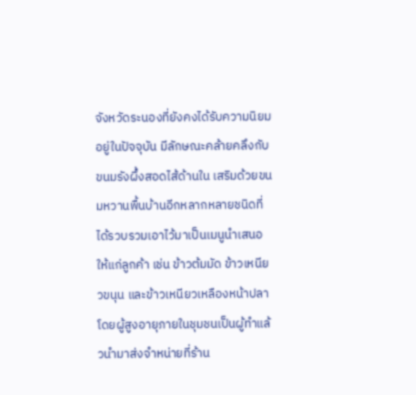จังหวัดระนองที่ยังคงได้รับความนิยมอยู่ในปัจจุบัน มีลักษณะคล้ายคลึงกับขนมรังผึ้งสอดไส้ด้านใน เสริมด้วยขนมหวานพื้นบ้านอีกหลากหลายชนิดที่ได้รวบรวมเอาไว้มาเป็นเมนูนำเสนอให้แก่ลูกค้า เช่น ข้าวต้มมัด ข้าวเหนียวขนุน และข้าวเหนียวเหลืองหน้าปลา โดยผู้สูงอายุภายในชุมชนเป็นผู้ทำแล้วนำมาส่งจำหน่ายที่ร้าน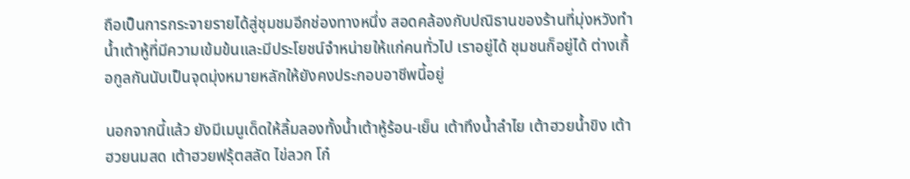ถือเป็นการกระจายรายได้สู่ชุมชมอีกช่องทางหนึ่ง สอดคล้องกับปณิธานของร้านที่มุ่งหวังทำน้ำเต้าหู้ที่มีความเข้มข้นและมีประโยชน์จำหน่ายให้แก่คนทั่วไป เราอยู่ได้ ชุมชนก็อยู่ได้ ต่างเกื้อกูลกันนับเป็นจุดมุ่งหมายหลักให้ยังคงประกอบอาชีพนี้อยู่

นอกจากนี้แล้ว ยังมีเมนูเด็ดให้ลิ้มลองทั้งน้ำเต้าหู้ร้อน-เย็น เต้าทึงน้ำลำไย เต้าฮวยน้ำขิง เต้าฮวยนมสด เต้าฮวยฟรุ้ตสลัด ไข่ลวก โก๋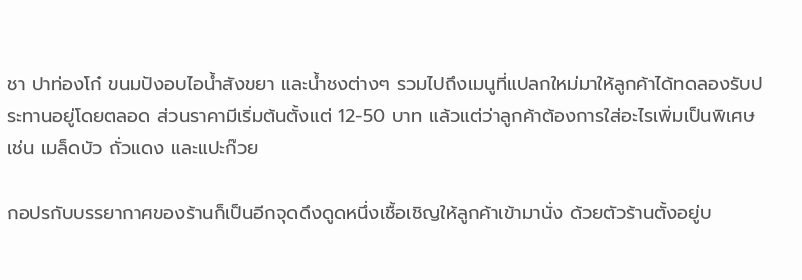ชา ปาท่องโก๋ ขนมปังอบไอน้ำสังขยา และน้ำชงต่างๆ รวมไปถึงเมนูที่แปลกใหม่มาให้ลูกค้าได้ทดลองรับประทานอยู่โดยตลอด ส่วนราคามีเริ่มต้นตั้งแต่ 12-50 บาท แล้วแต่ว่าลูกค้าต้องการใส่อะไรเพิ่มเป็นพิเศษ เช่น เมล็ดบัว ถั่วแดง และแปะก๊วย

กอปรกับบรรยากาศของร้านก็เป็นอีกจุดดึงดูดหนึ่งเชื้อเชิญให้ลูกค้าเข้ามานั่ง ด้วยตัวร้านตั้งอยู่บ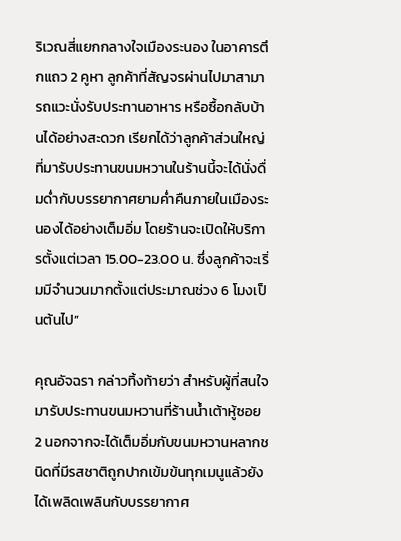ริเวณสี่แยกกลางใจเมืองระนอง ในอาคารตึกแถว 2 คูหา ลูกค้าที่สัญจรผ่านไปมาสามารถแวะนั่งรับประทานอาหาร หรือซื้อกลับบ้านได้อย่างสะดวก เรียกได้ว่าลูกค้าส่วนใหญ่ที่มารับประทานขนมหวานในร้านนี้จะได้นั่งดื่มด่ำกับบรรยากาศยามค่ำคืนภายในเมืองระนองได้อย่างเต็มอิ่ม โดยร้านจะเปิดให้บริการตั้งแต่เวลา 15.00-23.00 น. ซึ่งลูกค้าจะเริ่มมีจำนวนมากตั้งแต่ประมาณช่วง 6 โมงเป็นต้นไป”

คุณอัจฉรา กล่าวทิ้งท้ายว่า สำหรับผู้ที่สนใจมารับประทานขนมหวานที่ร้านน้ำเต้าหู้ซอย 2 นอกจากจะได้เต็มอิ่มกับขนมหวานหลากชนิดที่มีรสชาติถูกปากเข้มข้นทุกเมนูแล้วยังได้เพลิดเพลินกับบรรยากาศ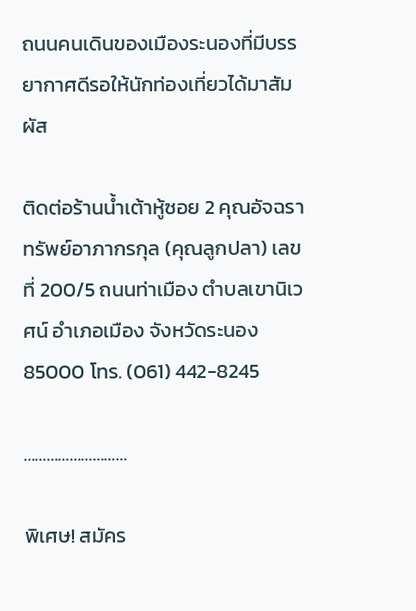ถนนคนเดินของเมืองระนองที่มีบรรยากาศดีรอให้นักท่องเที่ยวได้มาสัมผัส

ติดต่อร้านน้ำเต้าหู้ซอย 2 คุณอัจฉรา ทรัพย์อาภากรกุล (คุณลูกปลา) เลขที่ 200/5 ถนนท่าเมือง ตำบลเขานิเวศน์ อำเภอเมือง จังหวัดระนอง 85000 โทร. (061) 442-8245

………………………

พิเศษ! สมัคร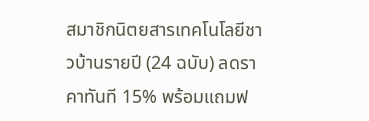สมาชิกนิตยสารเทคโนโลยีชาวบ้านรายปี (24 ฉบับ) ลดราคาทันที 15% พร้อมแถมฟ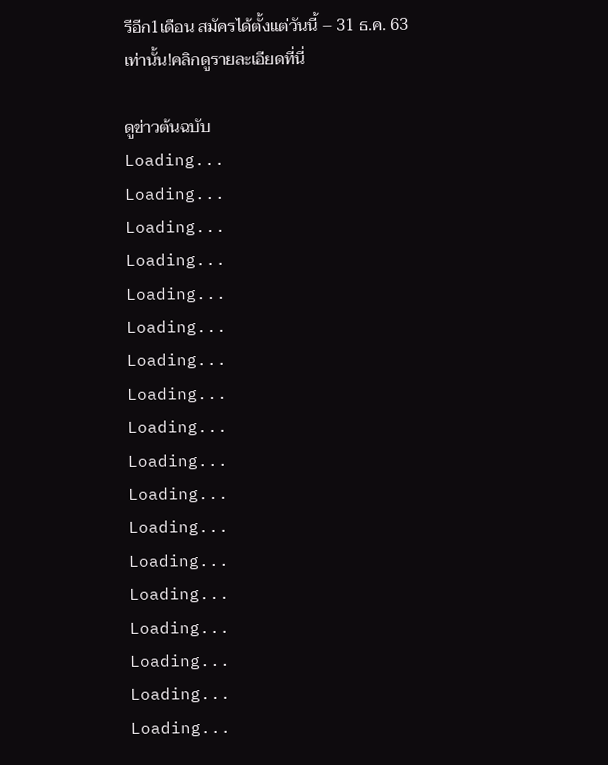รีอีก1เดือน สมัครได้ตั้งแต่วันนี้ – 31 ธ.ค. 63 เท่านั้น!คลิกดูรายละเอียดที่นี่

ดูข่าวต้นฉบับ
Loading...
Loading...
Loading...
Loading...
Loading...
Loading...
Loading...
Loading...
Loading...
Loading...
Loading...
Loading...
Loading...
Loading...
Loading...
Loading...
Loading...
Loading...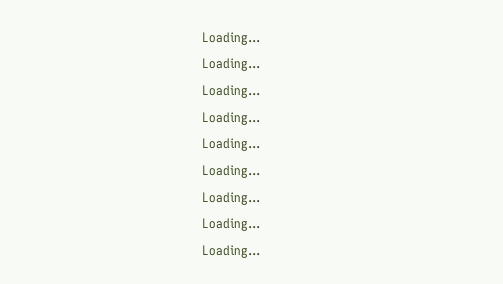Loading...
Loading...
Loading...
Loading...
Loading...
Loading...
Loading...
Loading...
Loading...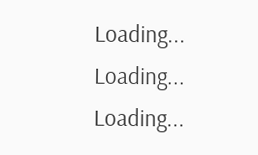Loading...
Loading...
Loading...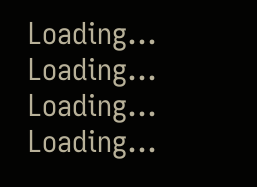Loading...
Loading...
Loading...
Loading...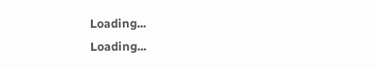Loading...
Loading...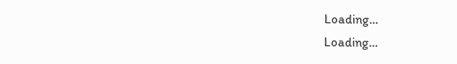Loading...
Loading...